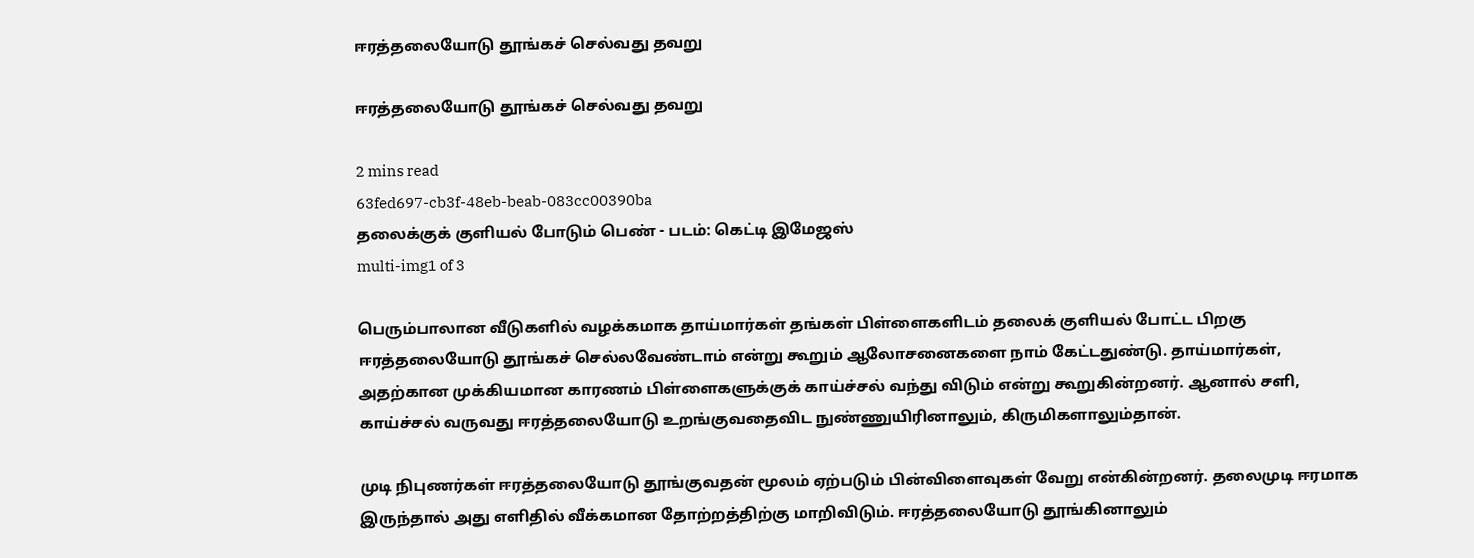ஈரத்தலையோடு தூங்கச் செல்வது தவறு

ஈரத்தலையோடு தூங்கச் செல்வது தவறு

2 mins read
63fed697-cb3f-48eb-beab-083cc00390ba
தலைக்குக் குளியல் போடும் பெண் - படம்: கெட்டி இமேஜஸ்
multi-img1 of 3

பெரும்பாலான வீடுகளில் வழக்கமாக தாய்மார்கள் தங்கள் பிள்ளைகளிடம் தலைக் குளியல் போட்ட பிறகு ஈரத்தலையோடு தூங்கச் செல்லவேண்டாம் என்று கூறும் ஆலோசனைகளை நாம் கேட்டதுண்டு. தாய்மார்கள், அதற்கான முக்கியமான காரணம் பிள்ளைகளுக்குக் காய்ச்சல் வந்து விடும் என்று கூறுகின்றனர். ஆனால் சளி, காய்ச்சல் வருவது ஈரத்தலையோடு உறங்குவதைவிட நுண்ணுயிரினாலும், கிருமிகளாலும்தான்.

முடி நிபுணர்கள் ஈரத்தலையோடு தூங்குவதன் மூலம் ஏற்படும் பின்விளைவுகள் வேறு என்கின்றனர். தலைமுடி ஈரமாக இருந்தால் அது எளிதில் வீக்கமான தோற்றத்திற்கு மாறிவிடும். ஈரத்தலையோடு தூங்கினாலும்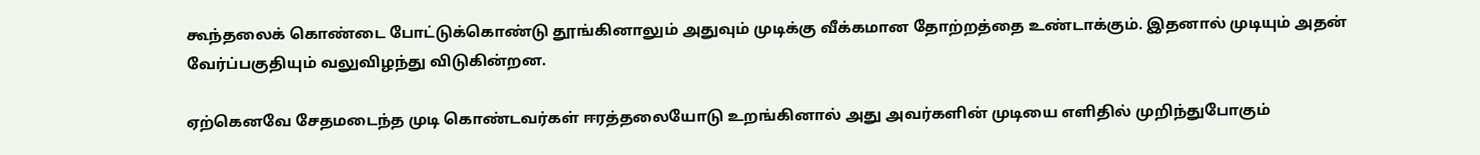கூந்தலைக் கொண்டை போட்டுக்கொண்டு தூங்கினாலும் அதுவும் முடிக்கு வீக்கமான தோற்றத்தை உண்டாக்கும். இதனால் முடியும் அதன் வேர்ப்பகுதியும் வலுவிழந்து விடுகின்றன.

ஏற்கெனவே சேதமடைந்த முடி கொண்டவர்கள் ஈரத்தலையோடு உறங்கினால் அது அவர்களின் முடியை எளிதில் முறிந்துபோகும்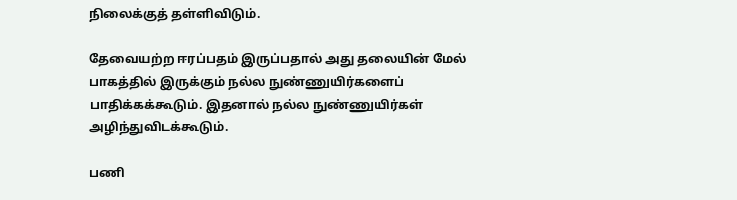நிலைக்குத் தள்ளிவிடும்.

தேவையற்ற ஈரப்பதம் இருப்பதால் அது தலையின் மேல் பாகத்தில் இருக்கும் நல்ல நுண்ணுயிர்களைப் பாதிக்கக்கூடும். இதனால் நல்ல நுண்ணுயிர்கள் அழிந்துவிடக்கூடும்.

பணி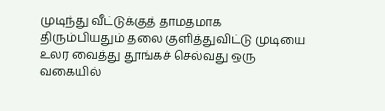முடிந்து வீட்டுக்குத் தாமதமாக திரும்பியதும் தலை குளித்துவிட்டு முடியை உலர வைத்து தூங்கச் செல்வது ஒரு வகையில்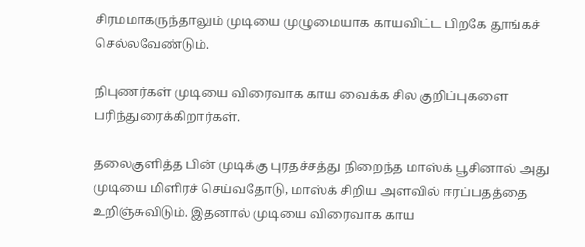சிரமமாகருந்தாலும் முடியை முழுமையாக காயவிட்ட பிறகே தூங்கச் செல்லவேண்டும்.

நிபுணர்கள் முடியை விரைவாக காய வைக்க சில குறிப்புகளை பரிந்துரைக்கிறார்கள்.

தலைகுளித்த பின் முடிக்கு புரதச்சத்து நிறைந்த மாஸ்க் பூசினால் அது முடியை மிளிரச் செய்வதோடு, மாஸ்க் சிறிய அளவில் ஈரப்பதத்தை உறிஞ்சுவிடும். இதனால் முடியை விரைவாக காய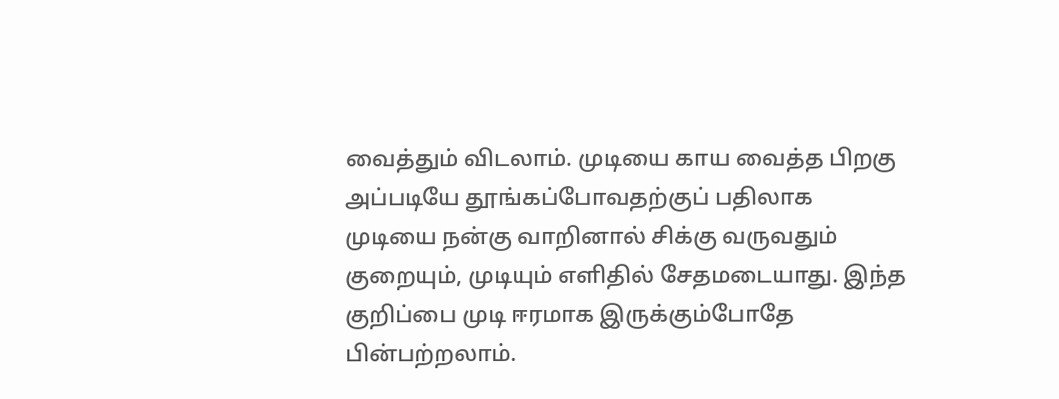வைத்தும் விடலாம். முடியை காய வைத்த பிறகு அப்படியே தூங்கப்போவதற்குப் பதிலாக முடியை நன்கு வாறினால் சிக்கு வருவதும் குறையும், முடியும் எளிதில் சேதமடையாது. இந்த குறிப்பை முடி ஈரமாக இருக்கும்போதே பின்பற்றலாம்.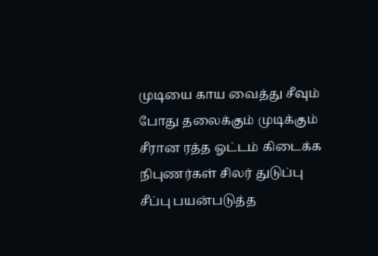முடியை காய வைத்து சீவும் போது தலைக்கும் முடிக்கும் சீரான ரத்த ஓட்டம் கிடைக்க நிபுணர்கள் சிலர் துடுப்பு சீப்பு பயன்படுத்த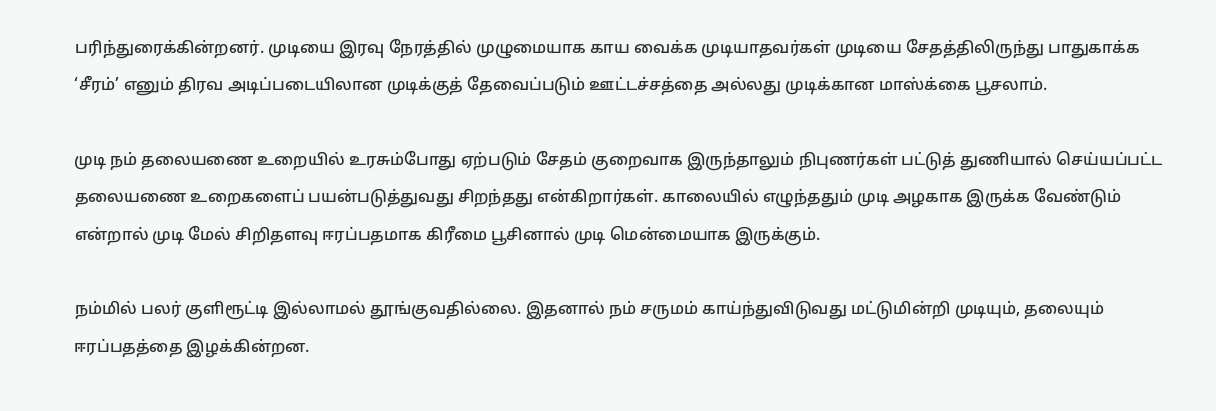பரிந்துரைக்கின்றனர். முடியை இரவு நேரத்தில் முழுமையாக காய வைக்க முடியாதவர்கள் முடியை சேதத்திலிருந்து பாதுகாக்க ‘சீரம்’ எனும் திரவ அடிப்படையிலான முடிக்குத் தேவைப்படும் ஊட்டச்சத்தை அல்லது முடிக்கான மாஸ்க்கை பூசலாம்.

முடி நம் தலையணை உறையில் உரசும்போது ஏற்படும் சேதம் குறைவாக இருந்தாலும் நிபுணர்கள் பட்டுத் துணியால் செய்யப்பட்ட தலையணை உறைகளைப் பயன்படுத்துவது சிறந்தது என்கிறார்கள். காலையில் எழுந்ததும் முடி அழகாக இருக்க வேண்டும் என்றால் முடி மேல் சிறிதளவு ஈரப்பதமாக கிரீமை பூசினால் முடி மென்மையாக இருக்கும்.

நம்மில் பலர் குளிரூட்டி இல்லாமல் தூங்குவதில்லை. இதனால் நம் சருமம் காய்ந்துவிடுவது மட்டுமின்றி முடியும், தலையும் ஈரப்பதத்தை இழக்கின்றன.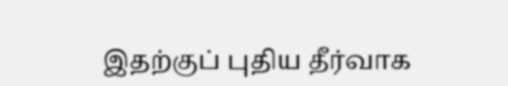இதற்குப் புதிய தீர்வாக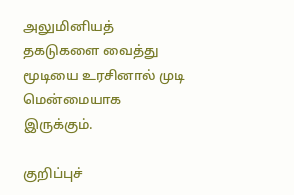அலுமினியத் தகடுகளை வைத்து மூடியை உரசினால் முடி மென்மையாக இருக்கும்.

குறிப்புச்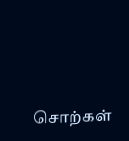சொற்கள்